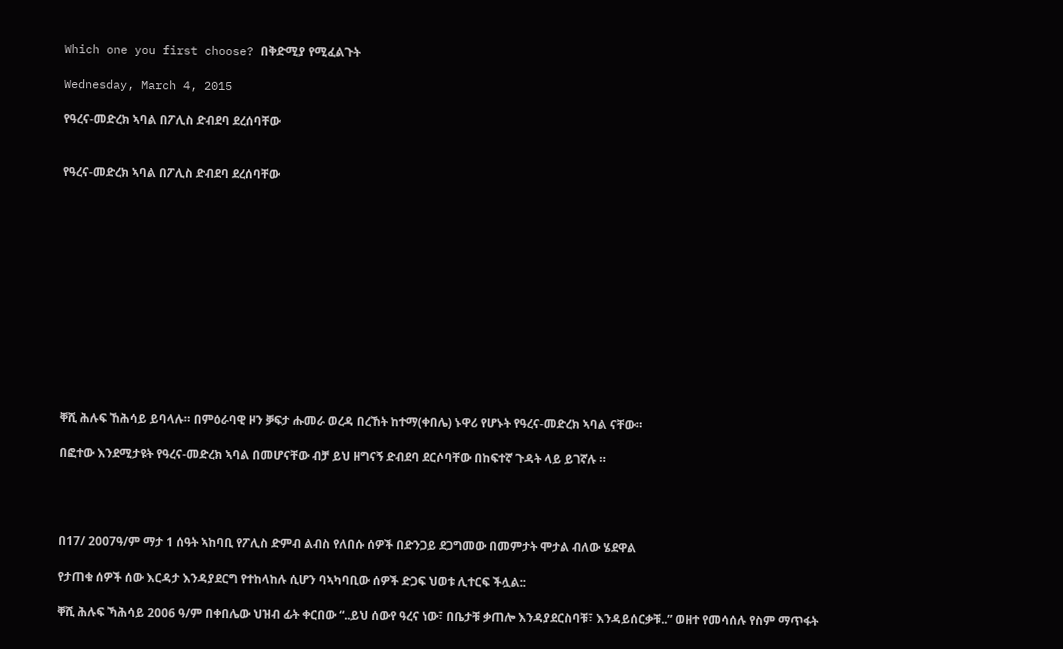Which one you first choose? በቅድሚያ የሚፈልጉት

Wednesday, March 4, 2015

የዓረና-መድረክ ኣባል በፖሊስ ድብደባ ደረሰባቸው


የዓረና-መድረክ ኣባል በፖሊስ ድብደባ ደረሰባቸው













ቐሺ ሕሉፍ ኸሕሳይ ይባላሉ። በምዕራባዊ ዞን ቓፍታ ሑመራ ወረዳ በረኸት ከተማ(ቀበሌ) ኑዋሪ የሆኑት የዓረና-መድረክ ኣባል ናቸው።

በፎተው እንደሚታዩት የዓረና-መድረክ ኣባል በመሆናቸው ብቻ ይህ ዘግናኝ ድብደባ ደርሶባቸው በከፍተኛ ጉዳት ላይ ይገኛሉ ።




በ17/ 2007ዓ/ም ማታ 1 ሰዓት ኣከባቢ የፖሊስ ድምብ ልብስ የለበሱ ሰዎች በድንጋይ ደጋግመው በመምታት ሞታል ብለው ሄደዋል

የታጠቁ ሰዎች ሰው እርዳታ እንዳያደርግ የተከላከሉ ሲሆን ባኣካባቢው ሰዎች ድጋፍ ህወቱ ሊተርፍ ችሏል::

ቐሺ ሕሉፍ ኻሕሳይ 2006 ዓ/ም በቀበሌው ህዝብ ፊት ቀርበው “..ይህ ሰውየ ዓረና ነው፣ በቤታቹ ቃጠሎ እንዳያደርስባቹ፣ እንዳይሰርቃቹ..” ወዘተ የመሳሰሉ የስም ማጥፋት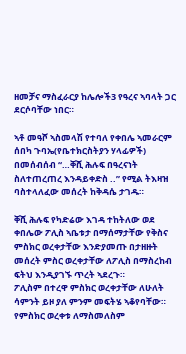ዘመቻና ማስፈራርያ ከሌሎች3 የዓረና ኣባላት ጋር ደርሶባቸው ነበር።

ኣቶ መዓሾ ኣስመላሽ የተባለ የቀበሌ ኣመራርም ሰበካ ጉባኤ(የቤተክርስትያን ሃላፊዎች) በመሰብሰብ “…ቐሺ ሕሉፍ በዓረናነት ስለተጠረጠረ እንዳይቀድስ ..” የሚል ትእዛዝ ባስተላለፈው መሰረት ከቅዳሴ ታገዱ።

ቐሺ ሕሉፍ የካድሬው እገዳ ተከትለው ወደ ቀበሌው ፖሊስ ኣቤቱታ በማሰማታቸው የቅስና ምስክር ወረቀታቸው እንድያመጡ በታዘዙት መሰረት ምስር ወረቀታቸው ለፖሊስ በማስረከብ ፍትህ እንዲያገኙ ጥረት ኣደረጉ።
ፖሊስም በተረዋ ምስክር ወረቀታቸው ለሁለት ሳምንት ይዞ ያለ ምንም መፍትሄ ኣቆየባቸው።
የምስክር ወረቀቱ ለማስመለስም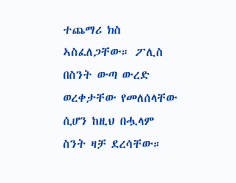ተጨማሪ ክስ ኣስፈለጋቸው። ፖሊስ በስንት ውጣ ውረድ ወረቀታቸው የመለሰላቸው ሲሆን ከዚህ በሗላም ስንት ዛቻ ደረሳቸው።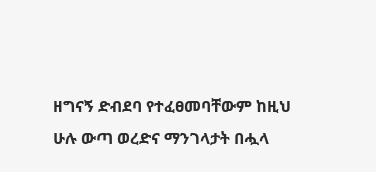ዘግናኝ ድብደባ የተፈፀመባቸውም ከዚህ ሁሉ ውጣ ወረድና ማንገላታት በሗላ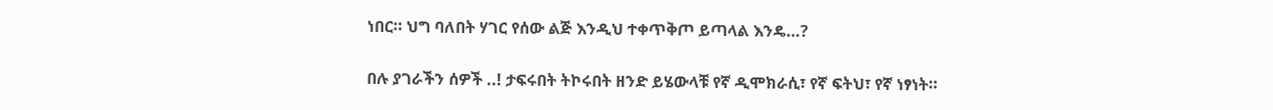ነበር። ህግ ባለበት ሃገር የሰው ልጅ እንዲህ ተቀጥቅጦ ይጣላል እንዴ…?

በሉ ያገራችን ሰዎች ..! ታፍሩበት ትኮሩበት ዘንድ ይሄውላቹ የኛ ዲሞክራሲ፣ የኛ ፍትህ፣ የኛ ነፃነት።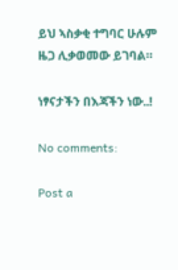ይህ ኣስቃቂ ተግባር ሁሉም ዜጋ ሊቃወመው ይገባል።

ነፃናታችን በእጃችን ነው..!

No comments:

Post a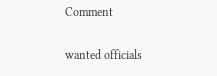Comment

wanted officials